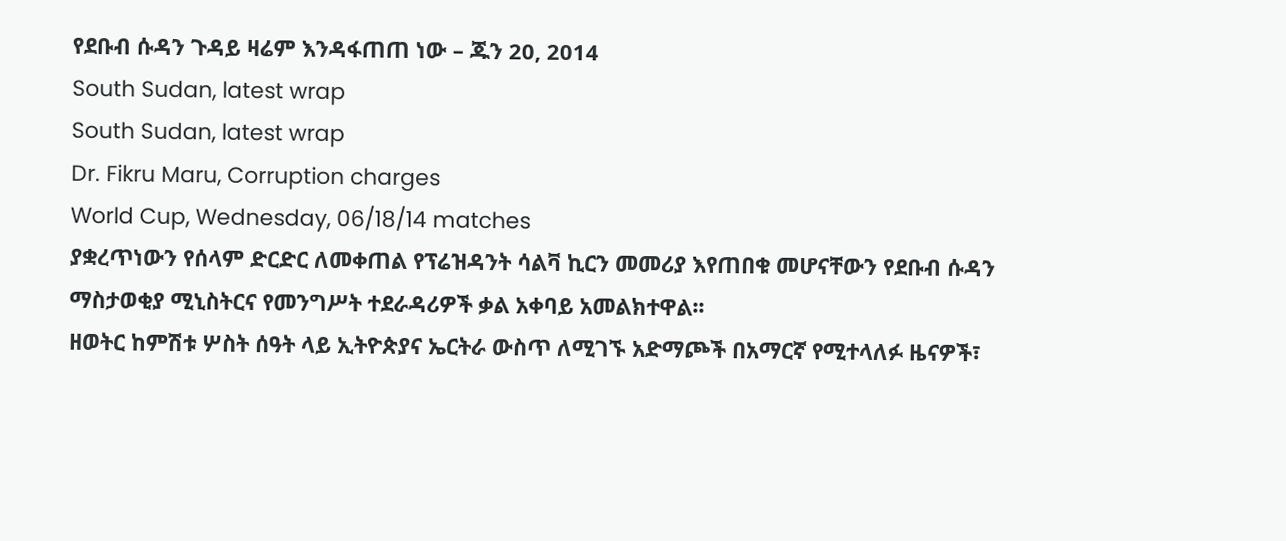የደቡብ ሱዳን ጉዳይ ዛሬም እንዳፋጠጠ ነው – ጁን 20, 2014
South Sudan, latest wrap
South Sudan, latest wrap
Dr. Fikru Maru, Corruption charges
World Cup, Wednesday, 06/18/14 matches
ያቋረጥነውን የሰላም ድርድር ለመቀጠል የፕሬዝዳንት ሳልቫ ኪርን መመሪያ እየጠበቁ መሆናቸውን የደቡብ ሱዳን ማስታወቂያ ሚኒስትርና የመንግሥት ተደራዳሪዎች ቃል አቀባይ አመልክተዋል፡፡
ዘወትር ከምሽቱ ሦስት ሰዓት ላይ ኢትዮጵያና ኤርትራ ውስጥ ለሚገኙ አድማጮች በአማርኛ የሚተላለፉ ዜናዎች፣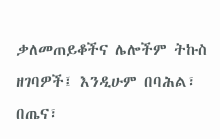ቃለመጠይቆችና ሌሎችም ትኩስ ዘገባዎች፤ እንዲሁም በባሕል፣ በጤና፣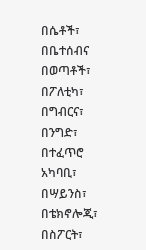በሴቶች፣ በቤተሰብና በወጣቶች፣ በፖለቲካ፣ በግብርና፣ በንግድ፣ በተፈጥሮ አካባቢ፣ በሣይንስ፣ በቴክኖሎጂ፣ በስፖርት፣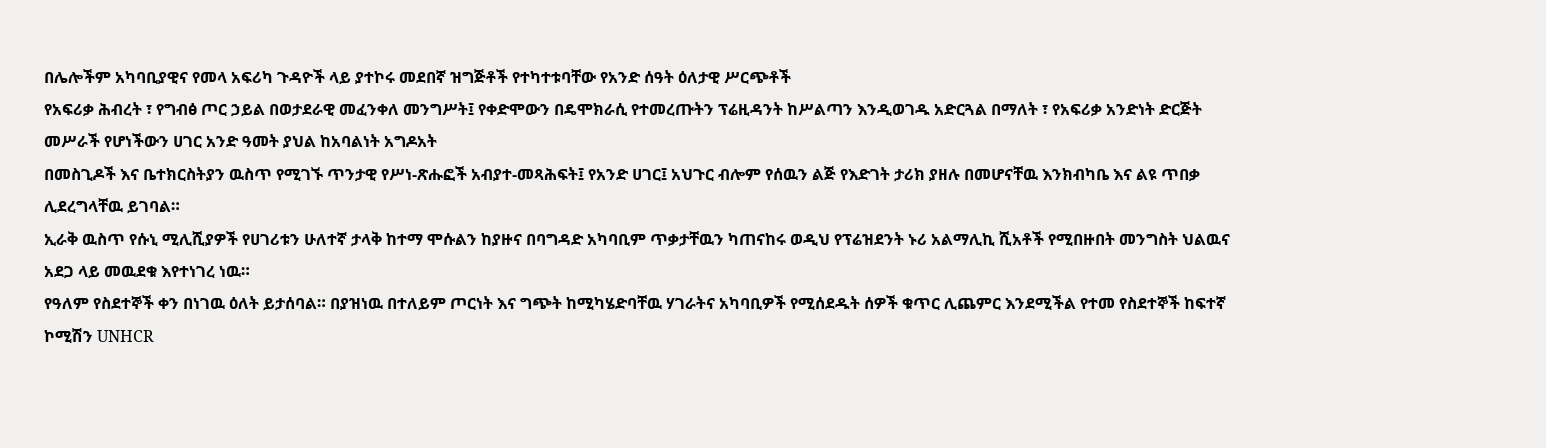በሌሎችም አካባቢያዊና የመላ አፍሪካ ጉዳዮች ላይ ያተኮሩ መደበኛ ዝግጅቶች የተካተቱባቸው የአንድ ሰዓት ዕለታዊ ሥርጭቶች
የአፍሪቃ ሕብረት ፣ የግብፅ ጦር ኃይል በወታደራዊ መፈንቀለ መንግሥት፤ የቀድሞውን በዴሞክራሲ የተመረጡትን ፕሬዚዳንት ከሥልጣን እንዲወገዱ አድርጓል በማለት ፣ የአፍሪቃ አንድነት ድርጅት መሥራች የሆነችውን ሀገር አንድ ዓመት ያህል ከአባልነት አግዶአት
በመስጊዶች እና ቤተክርስትያን ዉስጥ የሚገኙ ጥንታዊ የሥነ-ጽሑፎች አብያተ-መጻሕፍት፤ የአንድ ሀገር፤ አህጉር ብሎም የሰዉን ልጅ የእድገት ታሪክ ያዘሉ በመሆናቸዉ እንክብካቤ እና ልዩ ጥበቃ ሊደረግላቸዉ ይገባል።
ኢራቅ ዉስጥ የሱኒ ሚሊሺያዎች የሀገሪቱን ሁለተኛ ታላቅ ከተማ ሞሱልን ከያዙና በባግዳድ አካባቢም ጥቃታቸዉን ካጠናከሩ ወዲህ የፕሬዝደንት ኑሪ አልማሊኪ ሺአቶች የሚበዙበት መንግስት ህልዉና አደጋ ላይ መዉደቁ እየተነገረ ነዉ።
የዓለም የስደተኞች ቀን በነገዉ ዕለት ይታሰባል። በያዝነዉ በተለይም ጦርነት እና ግጭት ከሚካሄድባቸዉ ሃገራትና አካባቢዎች የሚሰደዱት ሰዎች ቁጥር ሊጨምር እንደሚችል የተመ የስደተኞች ከፍተኛ ኮሚሽን UNHCR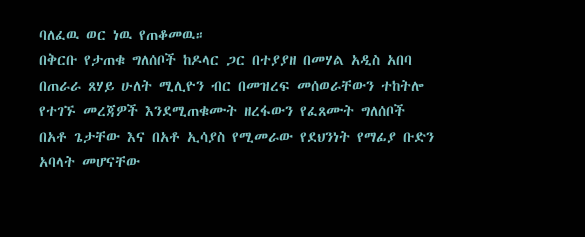ባለፈዉ ወር ነዉ የጠቆመዉ።
በቅርቡ የታጠቁ ግለሰቦች ከዶላር ጋር በተያያዘ በመሃል አዲስ አበባ በጠራራ ጸሃይ ሁለት ሚሊዮን ብር በመዝረፍ መሰወራቸውን ተከትሎ የተገኙ መረጃዎች እንደሚጠቁሙት ዘረፋውን የፈጸሙት ግለሰቦች በአቶ ጌታቸው እና በአቶ ኢሳያስ የሚመራው የደህንነት የማፊያ ቡድን አባላት መሆናቸው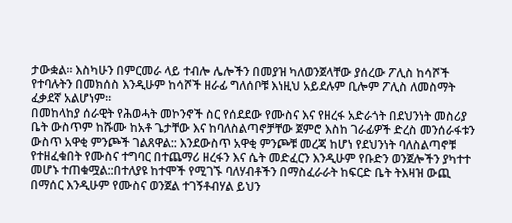ታውቋል። እስካሁን በምርመራ ላይ ተብሎ ሌሎችን በመያዝ ካለወንጀላቸው ያሰረው ፖሊስ ከሳሾች የተባሉትን በመክሰስ እንዲሁም ከሳሾች ዘራፊ ግለሰቦቹ እነዚህ አይደሉም ቢሎም ፖሊስ ለመስማት ፈቃደኛ አልሆነም።
በመከላከያ ሰራዊት የሕወሓት መኮንኖች ስር የሰደደው የሙስና እና የዘረፋ አድራጎት በደህንነት መስሪያ ቤት ውስጥም ከሹሙ ከአቶ ጌታቸው እና ከባለስልጣኖቻቸው ጀምሮ እስከ ገራፊዎች ድረስ መንሰራፋቱን ውስጥ አዋቂ ምንጮች ገልጸዋል:: እንደውስጥ አዋቂ ምንጮቹ መረጃ ከሆነ የደህንነት ባለስልጣኖቹ የተዘፈቁበት የሙስና ተግባር በተጨማሪ ዘረፋን እና ሴት መድፈርን እንዲሁም የቡድን ወንጀሎችን ያካተተ መሆኑ ተጠቁሟል::በተለያዩ ከተሞች የሚገኙ ባለሃብቶችን በማስፈራራት ከፍርድ ቤት ትእዛዝ ውጪ በማሰር እንዲሁም የሙስና ወንጀል ተገኝቶብሃል ይህን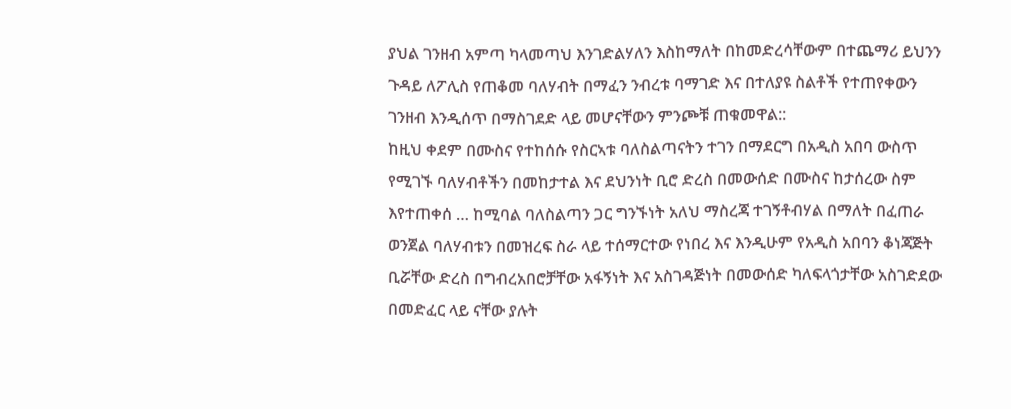ያህል ገንዘብ አምጣ ካላመጣህ እንገድልሃለን እስከማለት በከመድረሳቸውም በተጨማሪ ይህንን ጉዳይ ለፖሊስ የጠቆመ ባለሃብት በማፈን ንብረቱ ባማገድ እና በተለያዩ ስልቶች የተጠየቀውን ገንዘብ እንዲሰጥ በማስገደድ ላይ መሆናቸውን ምንጮቹ ጠቁመዋል::
ከዚህ ቀደም በሙስና የተከሰሱ የስርኣቱ ባለስልጣናትን ተገን በማደርግ በአዲስ አበባ ውስጥ የሚገኙ ባለሃብቶችን በመከታተል እና ደህንነት ቢሮ ድረስ በመውሰድ በሙስና ከታሰረው ስም እየተጠቀሰ … ከሚባል ባለስልጣን ጋር ግንኙነት አለህ ማስረጃ ተገኝቶብሃል በማለት በፈጠራ ወንጀል ባለሃብቱን በመዝረፍ ስራ ላይ ተሰማርተው የነበረ እና እንዲሁም የአዲስ አበባን ቆነጃጅት ቢሯቸው ድረስ በግብረአበሮቻቸው አፋኝነት እና አስገዳጅነት በመውሰድ ካለፍላጎታቸው አስገድደው በመድፈር ላይ ናቸው ያሉት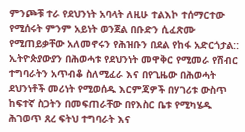ምንጮቹ ተራ የደህንነት አባላት ለዚሁ ተልእኮ ተሰማርተው የሚሰሩት ምንም አይነት ወንጀል በቡድን ሲፈጽሙ የሚጠይቃቸው አለመኖሩን የሕዝቡን በደል የከፋ አድርጎታል::
ኢትዮጵያውያን በሕወሓቱ የደህንነት መዋቅር የሚመራ የሽብር ተግባራትን አጥብቆ ስለሚፈራ እና በየጊዜው በሕወሓት ደህንነቶች መሪነት የሚወሰዱ እርምጃዎች በሃገሪቱ ውስጥ ከፍተኛ ስጋትን በመፍጠራቸው በየእስር ቤቱ የሚካሄዱ ሕገወጥ ጸረ ፍትህ ተግባራት እና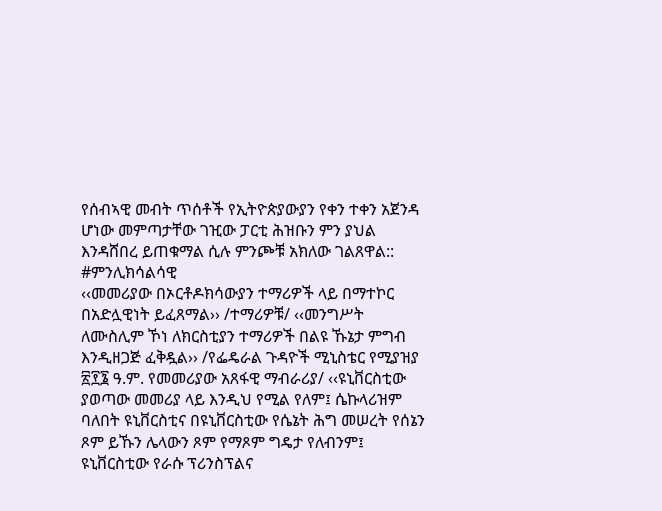የሰብኣዊ መብት ጥሰቶች የኢትዮጵያውያን የቀን ተቀን አጀንዳ ሆነው መምጣታቸው ገዢው ፓርቲ ሕዝቡን ምን ያህል እንዳሸበረ ይጠቁማል ሲሉ ምንጮቹ አክለው ገልጸዋል::
#ምንሊክሳልሳዊ
‹‹መመሪያው በኦርቶዶክሳውያን ተማሪዎች ላይ በማተኮር በአድሏዊነት ይፈጸማል›› /ተማሪዎቹ/ ‹‹መንግሥት ለሙስሊም ኾነ ለክርስቲያን ተማሪዎች በልዩ ኹኔታ ምግብ እንዲዘጋጅ ፈቅዷል›› /የፌዴራል ጉዳዮች ሚኒስቴር የሚያዝያ ፳፻፮ ዓ.ም. የመመሪያው አጸፋዊ ማብራሪያ/ ‹‹ዩኒቨርስቲው ያወጣው መመሪያ ላይ እንዲህ የሚል የለም፤ ሴኩላሪዝም ባለበት ዩኒቨርስቲና በዩኒቨርስቲው የሴኔት ሕግ መሠረት የሰኔን ጾም ይኹን ሌላውን ጾም የማጾም ግዴታ የለብንም፤ ዩኒቨርስቲው የራሱ ፕሪንስፕልና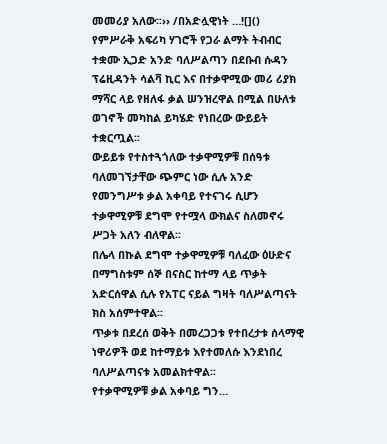መመሪያ አለው፡፡›› /በአድሏዊነት …![]()
የምሥራቅ አፍሪካ ሃገሮች የጋራ ልማት ትብብር ተቋሙ ኢጋድ አንድ ባለሥልጣን በደቡብ ሱዳን ፕሬዚዳንት ሳልቫ ኪር እና በተቃዋሚው መሪ ሪያክ ማሻር ላይ የዘለፋ ቃል ሠንዝረዋል በሚል በሁለቱ ወገኖች መካከል ይካሄድ የነበረው ውይይት ተቋርጧል፡፡
ውይይቱ የተስተጓጎለው ተቃዋሚዎቹ በሰዓቱ ባለመገኘታቸው ጭምር ነው ሲሉ አንድ የመንግሥቱ ቃል አቀባይ የተናገሩ ሲሆን ተቃዋሚዎቹ ደግሞ የተሟላ ውክልና ስለመኖሩ ሥጋት አለን ብለዋል፡፡
በሌላ በኩል ደግሞ ተቃዋሚዎቹ ባለፈው ዕሁድና በማግስቱም ሰኞ በናስር ከተማ ላይ ጥቃት አድርሰዋል ሲሉ የአፐር ናይል ግዛት ባለሥልጣናት ክስ አሰምተዋል፡፡
ጥቃቱ በደረሰ ወቅት በመረጋጋቱ የተበረታቱ ሰላማዊ ነዋሪዎች ወደ ከተማይቱ እየተመለሱ እንደነበረ ባለሥልጣናቱ አመልክተዋል፡፡
የተቃዋሚዎቹ ቃል አቀባይ ግን…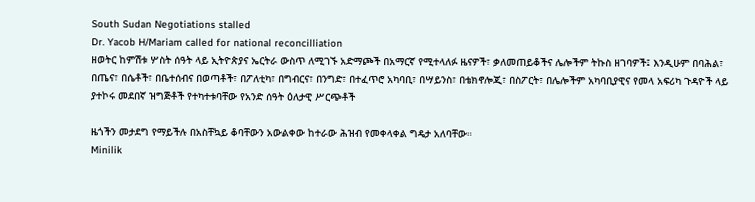South Sudan Negotiations stalled
Dr. Yacob H/Mariam called for national reconcilliation
ዘወትር ከምሽቱ ሦስት ሰዓት ላይ ኢትዮጵያና ኤርትራ ውስጥ ለሚገኙ አድማጮች በአማርኛ የሚተላለፉ ዜናዎች፣ ቃለመጠይቆችና ሌሎችም ትኩስ ዘገባዎች፤ እንዲሁም በባሕል፣ በጤና፣ በሴቶች፣ በቤተሰብና በወጣቶች፣ በፖለቲካ፣ በግብርና፣ በንግድ፣ በተፈጥሮ አካባቢ፣ በሣይንስ፣ በቴክኖሎጂ፣ በስፖርት፣ በሌሎችም አካባቢያዊና የመላ አፍሪካ ጉዳዮች ላይ ያተኮሩ መደበኛ ዝግጅቶች የተካተቱባቸው የአንድ ሰዓት ዕለታዊ ሥርጭቶች

ዜጎችን መታደግ የማይችሉ በአስቸኳይ ቆባቸውን አውልቀው ከተራው ሕዝብ የመቀላቀል ግዴታ አለባቸው።
Minilik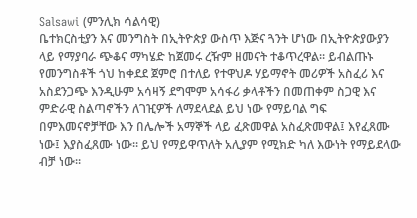Salsawi (ምንሊክ ሳልሳዊ)
ቤተክርስቲያን እና መንግስት በኢትዮጵያ ውስጥ እጅና ጓንት ሆነው በኢትዮጵያውያን ላይ የማያባራ ጭቆና ማካሄድ ከጀመሩ ረዥም ዘመናት ተቆጥረዋል። ይብልጡኑ የመንግስቶች ጎህ ከቀደደ ጀምሮ በተለይ የተዋህዶ ሃይማኖት መሪዎች አስፈሪ እና አስደንጋጭ እንዲሁም አሳዛኝ ደግሞም አሳፋሪ ቃላቶችን በመጠቀም ስጋዊ እና ምድራዊ ስልጣኖችን ለገዢዎች ለማደላደል ይህ ነው የማይባል ግፍ በምእመናኖቻቸው እን በሌሎች አማኞች ላይ ፈጽመዋል አስፈጽመዋል፤ እየፈጸሙ ነው፤ እያስፈጸሙ ነው። ይህ የማይዋጥለት አሊያም የሚክድ ካለ እውነት የማይደላው ብቻ ነው።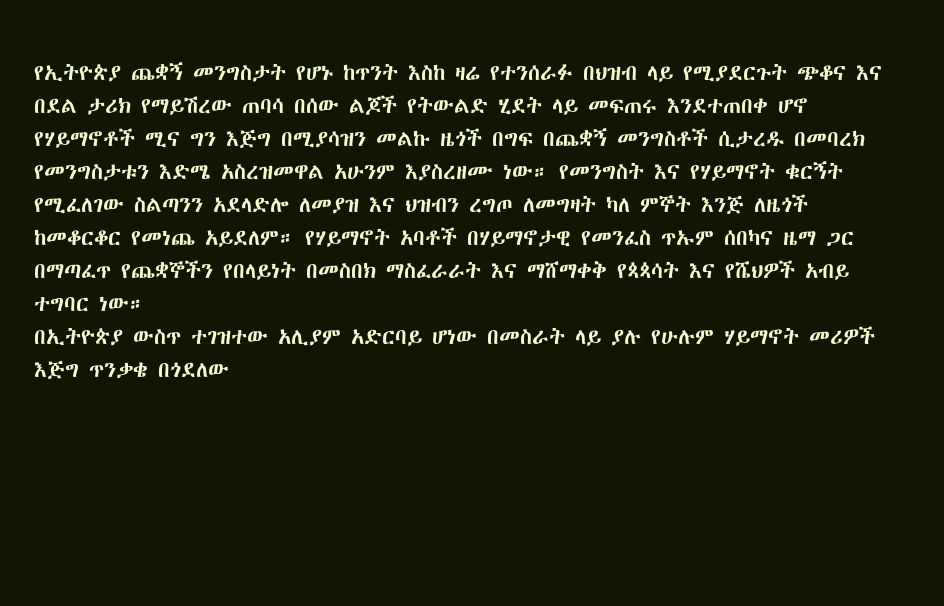የኢትዮጵያ ጨቋኝ መንግስታት የሆኑ ከጥንት እስከ ዛሬ የተንሰራፉ በህዝብ ላይ የሚያደርጉት ጭቆና እና በደል ታሪክ የማይሽረው ጠባሳ በሰው ልጆች የትውልድ ሂደት ላይ መፍጠሩ እንደተጠበቀ ሆኖ የሃይማኖቶች ሚና ግን እጅግ በሚያሳዝን መልኩ ዜጎች በግፍ በጨቋኝ መንግስቶች ሲታረዱ በመባረክ የመንግስታቱን እድሜ አስረዝመዋል አሁንም እያስረዘሙ ነው። የመንግስት እና የሃይማኖት ቁርኝት የሚፈለገው ስልጣንን አደላድሎ ለመያዝ እና ህዝብን ረግጦ ለመግዛት ካለ ምኞት እንጅ ለዜጎች ከመቆርቆር የመነጨ አይደለም። የሃይማኖት አባቶች በሃይማኖታዊ የመንፈስ ጥኡም ሰበካና ዜማ ጋር በማጣፈጥ የጨቋኞችን የበላይነት በመስበክ ማስፈራራት እና ማሸማቀቅ የጳጳሳት እና የሼህዎች አብይ ተግባር ነው።
በኢትዮጵያ ውስጥ ተገዝተው አሊያም አድርባይ ሆነው በመስራት ላይ ያሉ የሁሉም ሃይማኖት መሪዎች እጅግ ጥንቃቄ በጎደለው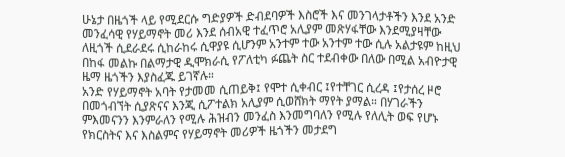ሁኔታ በዜጎች ላይ የሚደርሱ ግድያዎች ድብደባዎች እስሮች እና መንገላታቶችን እንደ አንድ መንፈሳዊ የሃይማኖት መሪ እንደ ሰብአዊ ተፈጥሮ አሊያም መጽሃፋቸው እንደሚያዛቸው ለዚጎች ሲደራደሩ ሲከራከሩ ሲዋያዩ ሲሆንም አንተም ተው አንተም ተው ሲሉ አልታዩም ከዚህ በከፋ መልኩ በልማታዊ ዲሞክራሲ የፖለቲካ ፉጨት ስር ተደብቀው በለው በሚል አብዮታዊ ዜማ ዜጎችን እያስፈጁ ይገኛሉ።
አንድ የሃይማኖት አባት የታመመ ሲጠይቅ፤ የሞተ ሲቀብር ፤የተቸገር ሲረዳ ፤የታሰረ ዞሮ በመጎብኘት ሲያጽናና እንጂ ሲፖተልክ አሊያም ሲወሸክት ማየት ያማል። በሃገራችን ምእመናንን እንምራለን የሚሉ ሕዝብን መንፈስ እንመግባለን የሚሉ የለሊት ወፍ የሆኑ የክርስትና እና እስልምና የሃይማኖት መሪዎች ዜጎችን መታደግ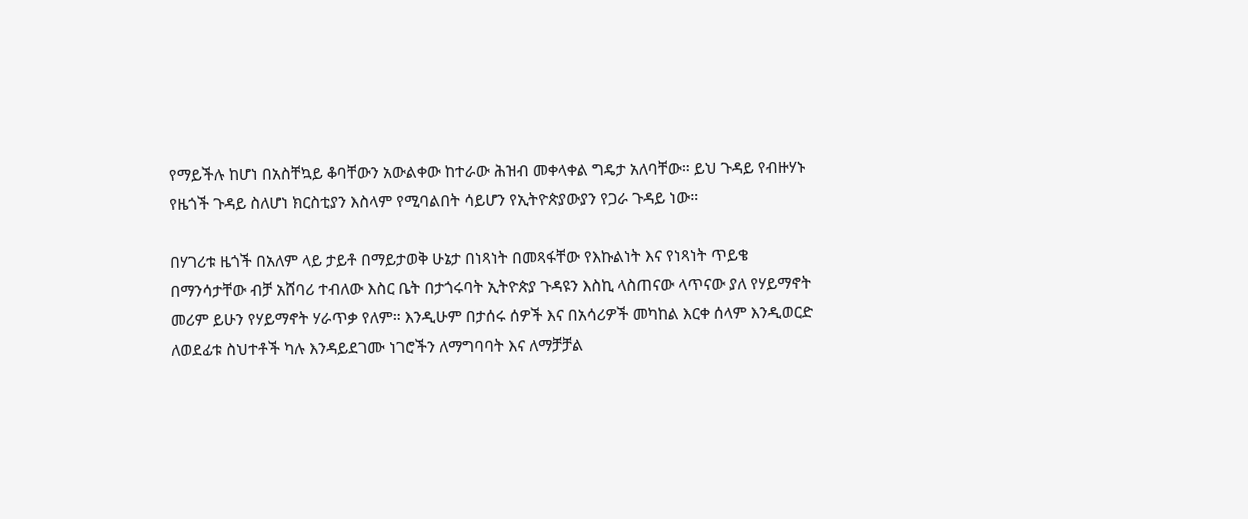የማይችሉ ከሆነ በአስቸኳይ ቆባቸውን አውልቀው ከተራው ሕዝብ መቀላቀል ግዴታ አለባቸው። ይህ ጉዳይ የብዙሃኑ የዜጎች ጉዳይ ስለሆነ ክርስቲያን እስላም የሚባልበት ሳይሆን የኢትዮጵያውያን የጋራ ጉዳይ ነው።

በሃገሪቱ ዜጎች በአለም ላይ ታይቶ በማይታወቅ ሁኔታ በነጻነት በመጻፋቸው የእኩልነት እና የነጻነት ጥይቄ በማንሳታቸው ብቻ አሸባሪ ተብለው እስር ቤት በታጎሩባት ኢትዮጵያ ጉዳዩን እስኪ ላስጠናው ላጥናው ያለ የሃይማኖት መሪም ይሁን የሃይማኖት ሃራጥቃ የለም። እንዲሁም በታሰሩ ሰዎች እና በአሳሪዎች መካከል እርቀ ሰላም እንዲወርድ ለወደፊቱ ስህተቶች ካሉ እንዳይደገሙ ነገሮችን ለማግባባት እና ለማቻቻል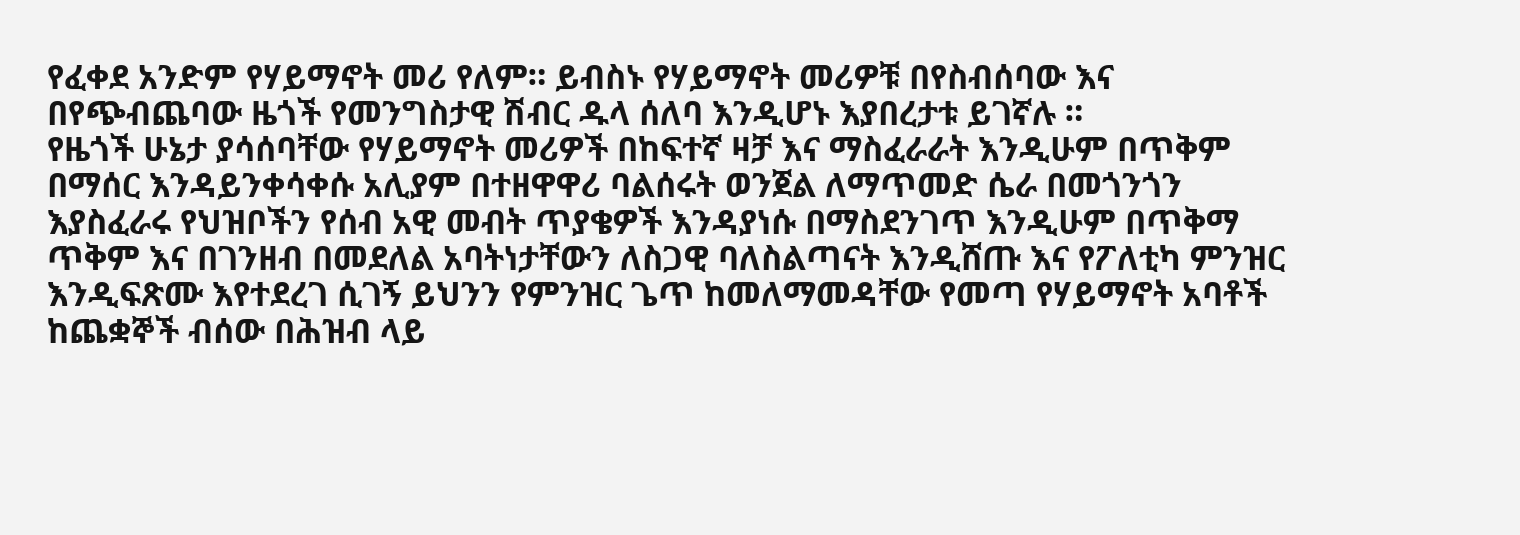የፈቀደ አንድም የሃይማኖት መሪ የለም። ይብስኑ የሃይማኖት መሪዎቹ በየስብሰባው እና በየጭብጨባው ዜጎች የመንግስታዊ ሽብር ዱላ ሰለባ እንዲሆኑ እያበረታቱ ይገኛሉ ።
የዜጎች ሁኔታ ያሳሰባቸው የሃይማኖት መሪዎች በከፍተኛ ዛቻ እና ማስፈራራት እንዲሁም በጥቅም በማሰር እንዳይንቀሳቀሱ አሊያም በተዘዋዋሪ ባልሰሩት ወንጀል ለማጥመድ ሴራ በመጎንጎን እያስፈራሩ የህዝቦችን የሰብ አዊ መብት ጥያቄዎች እንዳያነሱ በማስደንገጥ እንዲሁም በጥቅማ ጥቅም እና በገንዘብ በመደለል አባትነታቸውን ለስጋዊ ባለስልጣናት እንዲሸጡ እና የፖለቲካ ምንዝር እንዲፍጽሙ እየተደረገ ሲገኝ ይህንን የምንዝር ጌጥ ከመለማመዳቸው የመጣ የሃይማኖት አባቶች ከጨቋኞች ብሰው በሕዝብ ላይ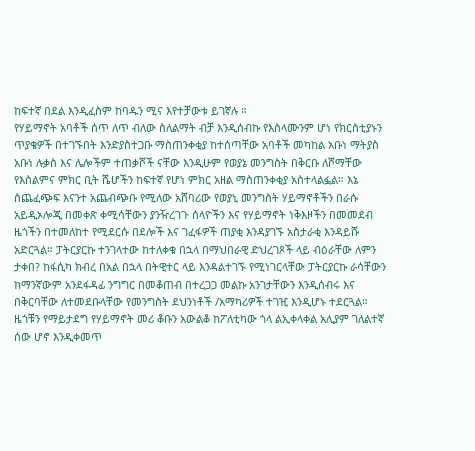ከፍተኛ በደል እንዲፈስም ከባዱን ሚና እየተቻውቱ ይገኛሉ ።
የሃይማኖት አባቶች ሰጥ ለጥ ብለው ስለልማት ብቻ እንዲሰብኩ የእስላሙንም ሆነ የክርስቲያኑን ጥያቄዎች በተገኙበት እንድያስተጋቡ ማስጠንቀቂያ ከተሰጣቸው አባቶች መካከል አቡነ ማትያስ አቡነ ሉቃስ እና ሌሎችም ተጠቃሾች ናቸው እንዲሁም የወያኔ መንግስት በቅርቡ ለሾማቸው የእስልምና ምክር ቢት ሼሆችን ከፍተኛ የሆነ ምክር አዘል ማስጠንቀቂያ አስተላልፏል። እኔ ስጨፈጭፍ እናንተ አጨብጭቡ የሚለው አሸባሪው የወያኒ መንግስት ሃይማኖቶችን በራሱ አይዲኦሎጂ በመቀጽ ቀሚሳቸውን ያንዥረገጉ ሰላዮችን እና የሃይማኖት ነቅእዞችን በመመደብ ዜጎችን በተመለከተ የሚደርሱ በደሎች እና ገፈፋዎች ጠያቂ እንዳያገኙ አስታራቂ እንዳይሹ አድርጓል። ፓትርያርኩ ተንገላተው ከተለቀቁ በኋላ በማህበራዊ ድህረገጾች ላይ ብዕራቸው ለምን ታቀበ? ከፋሲካ ክብረ በአል በኋላ በትዊተር ላይ እንዳልተገኙ የሚነገርላቸው ፓትርያርኩ ራሳቸውን ከማንኛውም አንደፋዳፊ ንግግር በመቆጠብ በተረጋጋ መልኩ አንገታቸውን እንዲሰብሩ እና በቅርባቸው ለተመደቡላቸው የመንግስት ደህንነቶች /አማካሪዎች ተገዢ እንዲሆኑ ተደርጓል።
ዜጎቹን የማይታደግ የሃይማኖት መሪ ቆቡን አውልቆ ከፖለቲካው ጎላ ልኢቀላቀል አሊያም ገለልተኛ ሰው ሆኖ እንዲቀመጥ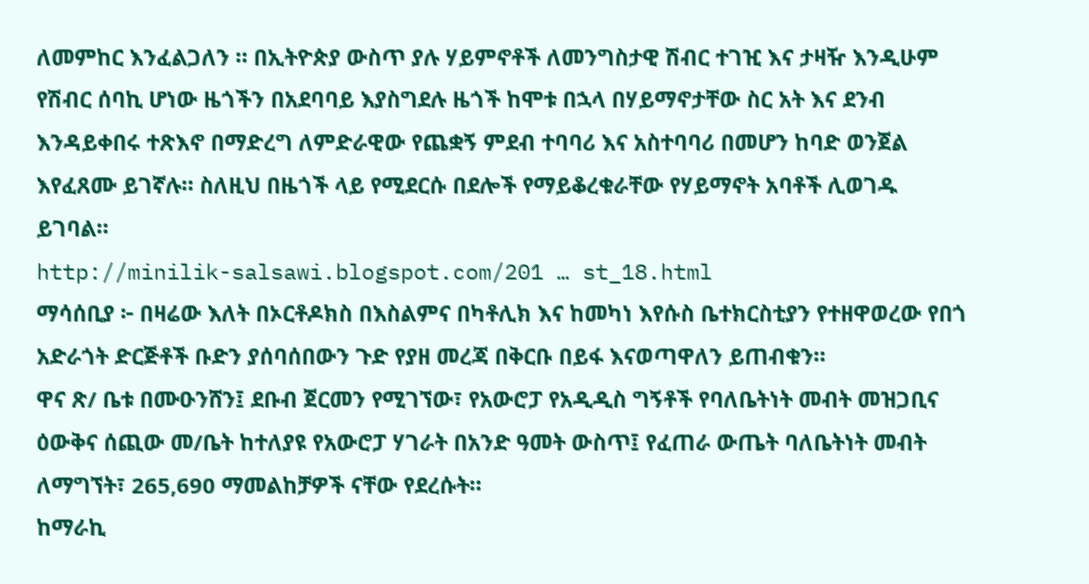ለመምከር እንፈልጋለን ። በኢትዮጵያ ውስጥ ያሉ ሃይምኖቶች ለመንግስታዊ ሽብር ተገዢ እና ታዛዥ እንዲሁም የሽብር ሰባኪ ሆነው ዜጎችን በአደባባይ እያስግደሉ ዜጎች ከሞቱ በኋላ በሃይማኖታቸው ስር አት እና ደንብ እንዳይቀበሩ ተጽእኖ በማድረግ ለምድራዊው የጨቋኝ ምደብ ተባባሪ እና አስተባባሪ በመሆን ከባድ ወንጀል እየፈጸሙ ይገኛሉ። ስለዚህ በዜጎች ላይ የሚደርሱ በደሎች የማይቆረቁራቸው የሃይማኖት አባቶች ሊወገዱ ይገባል።
http://minilik-salsawi.blogspot.com/201 … st_18.html
ማሳሰቢያ ፦ በዛሬው እለት በኦርቶዶክስ በእስልምና በካቶሊክ እና ከመካነ እየሱስ ቤተክርስቲያን የተዘዋወረው የበጎ አድራጎት ድርጅቶች ቡድን ያሰባሰበውን ጉድ የያዘ መረጃ በቅርቡ በይፋ እናወጣዋለን ይጠብቁን።
ዋና ጽ/ ቤቱ በሙዑንሸን፤ ደቡብ ጀርመን የሚገኘው፣ የአውሮፓ የአዲዲስ ግኝቶች የባለቤትነት መብት መዝጋቢና ዕውቅና ሰጪው መ/ቤት ከተለያዩ የአውሮፓ ሃገራት በአንድ ዓመት ውስጥ፤ የፈጠራ ውጤት ባለቤትነት መብት ለማግኘት፣ 265,690 ማመልከቻዎች ናቸው የደረሱት።
ከማራኪ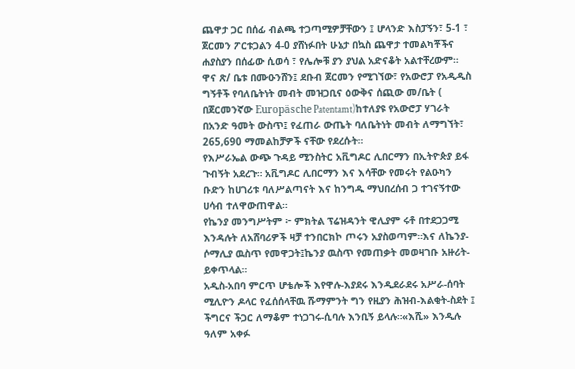ጨዋታ ጋር በሰፊ ብልጫ ተጋጣሚዎቻቸውን ፤ ሆላንድ እስፓኝን፣ 5-1 ፣ ጀርመን ፖርቱጋልን 4-0 ያሸነፉበት ሁኔታ በኳስ ጨዋታ ተመልካቾችና ሐያስያን በሰፊው ሲወሳ ፣ የሌሎቹ ያን ያህል አድናቆት አልተቸረውም።
ዋና ጽ/ ቤቱ በሙዑንሸን፤ ደቡብ ጀርመን የሚገኘው፣ የአውሮፓ የአዲዲስ ግኝቶች የባለቤትነት መብት መዝጋቢና ዕውቅና ሰጪው መ/ቤት ( በጀርመንኛው Europäsche Patentamt)ከተለያዩ የአውሮፓ ሃገራት በአንድ ዓመት ውስጥ፤ የፈጠራ ውጤት ባለቤትነት መብት ለማግኘት፣ 265,690 ማመልከቻዎች ናቸው የደረሱት።
የእሥራኤል ውጭ ጉዳይ ሚንስትር አቪግዶር ሊበርማን በኢትዮጵያ ይፋ ጉብኝት አደረጉ። አቪግዶር ሊበርማን እና እሳቸው የመሩት የልዑካን ቡድን ከሀገሪቱ ባለሥልጣናት እና ከንግዱ ማህበረሰብ ጋ ተገናኝተው ሀሳብ ተለዋውጠዋል።
የኬንያ መንግሥትም ፦ ምክትል ፕሬዝዳንት ዊሊያም ሩቶ በተደጋጋሚ እንዳሉት ለአሸባሪዎች ዛቻ ተንበርክኮ ጦሩን አያስወጣም።እና ለኬንያ-ሶማሊያ ዉስጥ የመዋጋት፤ኬንያ ዉስጥ የመጠቃት መወዛገቡ አዙሪት-ይቀጥላል።
አዲስ-አበባ ምርጥ ሆቴሎች እየዋሉ-እያደሩ እንዲደራደሩ አሥራ-ሰባት ሚሊዮን ዶላር የፈሰሰላቸዉ ሹማምንት ግን የዚያን ሕዝብ-እልቂት-ስደት ፤ ችግርና ችጋር ለማቆም ተነጋገሩ-ሲባሉ እንቢኝ ይላሉ።«እሺ» እንዲሉ ዓለም አቀፉ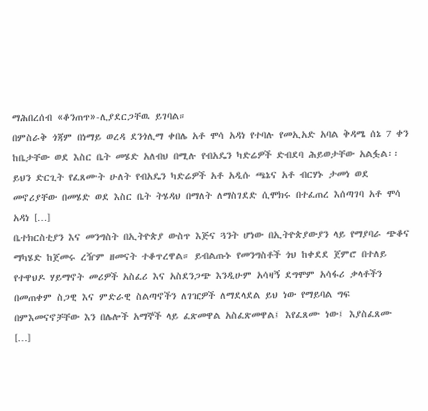ማሕበረሰብ «ቆንጠጥ»-ሊያደርጋቸዉ ይገባል።
በምስራቅ ጎጃም በነማይ ወረዳ ደንጎሊማ ቀበሌ አቶ ሞሳ አዳነ የተባሉ የመኢአድ አባል ቅዳሜ ሰኔ 7 ቀን ከቤታቸው ወደ እስር ቤት መሄድ አለብህ በሚሉ የብአዴን ካድሬዎች ድብደባ ሕይወታቸው አልፏል፡፡ ይህን ድርጊት የፈጸሙት ሁለት የብአዴን ካድሬዎች አቶ አዲሱ ጫኔና አቶ ብርሃኑ ታመነ ወደ መኖሪያቸው በመሄድ ወደ እስር ቤት ትሄዳህ በማለት ለማስገደድ ሲሞክሩ በተፈጠረ እሰጣገባ አቶ ሞሳ አዳነ […]
ቤተክርስቲያን እና መንግስት በኢትዮጵያ ውስጥ እጅና ጓንት ሆነው በኢትዮጵያውያን ላይ የማያባራ ጭቆና ማካሄድ ከጀመሩ ረዥም ዘመናት ተቆጥረዋል። ይብልጡኑ የመንግስቶች ጎህ ከቀደደ ጀምሮ በተለይ የተዋህዶ ሃይማኖት መሪዎች አስፈሪ እና አስደንጋጭ እንዲሁም አሳዛኝ ደግሞም አሳፋሪ ቃላቶችን በመጠቀም ስጋዊ እና ምድራዊ ስልጣኖችን ለገዢዎች ለማደላደል ይህ ነው የማይባል ግፍ በምእመናኖቻቸው እን በሌሎች አማኞች ላይ ፈጽመዋል አስፈጽመዋል፤ እየፈጸሙ ነው፤ እያስፈጸሙ […]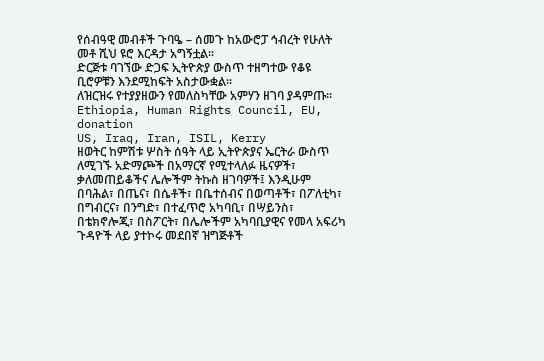የሰብዓዊ መብቶች ጉባዔ – ሰመጉ ከአውሮፓ ኅብረት የሁለት መቶ ሺህ ዩሮ እርዳታ አግኝቷል፡፡
ድርጅቱ ባገኘው ድጋፍ ኢትዮጵያ ውስጥ ተዘግተው የቆዩ ቢሮዎቹን እንደሚከፍት አስታውቋል፡፡
ለዝርዝሩ የተያያዘውን የመለስካቸው አምሃን ዘገባ ያዳምጡ፡፡
Ethiopia, Human Rights Council, EU, donation
US, Iraq, Iran, ISIL, Kerry
ዘወትር ከምሽቱ ሦስት ሰዓት ላይ ኢትዮጵያና ኤርትራ ውስጥ ለሚገኙ አድማጮች በአማርኛ የሚተላለፉ ዜናዎች፣ ቃለመጠይቆችና ሌሎችም ትኩስ ዘገባዎች፤ እንዲሁም በባሕል፣ በጤና፣ በሴቶች፣ በቤተሰብና በወጣቶች፣ በፖለቲካ፣ በግብርና፣ በንግድ፣ በተፈጥሮ አካባቢ፣ በሣይንስ፣ በቴክኖሎጂ፣ በስፖርት፣ በሌሎችም አካባቢያዊና የመላ አፍሪካ ጉዳዮች ላይ ያተኮሩ መደበኛ ዝግጅቶች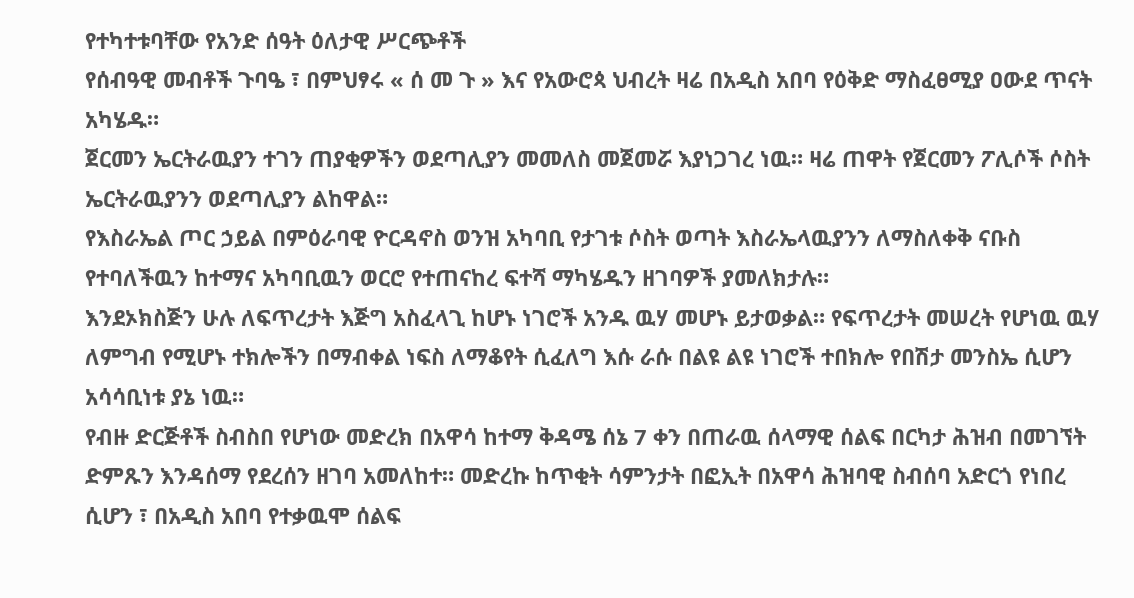የተካተቱባቸው የአንድ ሰዓት ዕለታዊ ሥርጭቶች
የሰብዓዊ መብቶች ጉባዔ ፣ በምህፃሩ « ሰ መ ጉ » እና የአውሮጳ ህብረት ዛሬ በአዲስ አበባ የዕቅድ ማስፈፀሚያ ዐውደ ጥናት አካሄዱ።
ጀርመን ኤርትራዉያን ተገን ጠያቂዎችን ወደጣሊያን መመለስ መጀመሯ እያነጋገረ ነዉ። ዛሬ ጠዋት የጀርመን ፖሊሶች ሶስት ኤርትራዉያንን ወደጣሊያን ልከዋል።
የእስራኤል ጦር ኃይል በምዕራባዊ ዮርዳኖስ ወንዝ አካባቢ የታገቱ ሶስት ወጣት እስራኤላዉያንን ለማስለቀቅ ናቡስ የተባለችዉን ከተማና አካባቢዉን ወርሮ የተጠናከረ ፍተሻ ማካሄዱን ዘገባዎች ያመለክታሉ።
እንደኦክስጅን ሁሉ ለፍጥረታት እጅግ አስፈላጊ ከሆኑ ነገሮች አንዱ ዉሃ መሆኑ ይታወቃል። የፍጥረታት መሠረት የሆነዉ ዉሃ ለምግብ የሚሆኑ ተክሎችን በማብቀል ነፍስ ለማቆየት ሲፈለግ እሱ ራሱ በልዩ ልዩ ነገሮች ተበክሎ የበሽታ መንስኤ ሲሆን አሳሳቢነቱ ያኔ ነዉ።
የብዙ ድርጅቶች ስብስበ የሆነው መድረክ በአዋሳ ከተማ ቅዳሜ ሰኔ 7 ቀን በጠራዉ ሰላማዊ ሰልፍ በርካታ ሕዝብ በመገኘት ድምጹን እንዳሰማ የደረሰን ዘገባ አመለከተ። መድረኩ ከጥቂት ሳምንታት በፎኢት በአዋሳ ሕዝባዊ ስብሰባ አድርጎ የነበረ ሲሆን ፣ በአዲስ አበባ የተቃዉሞ ሰልፍ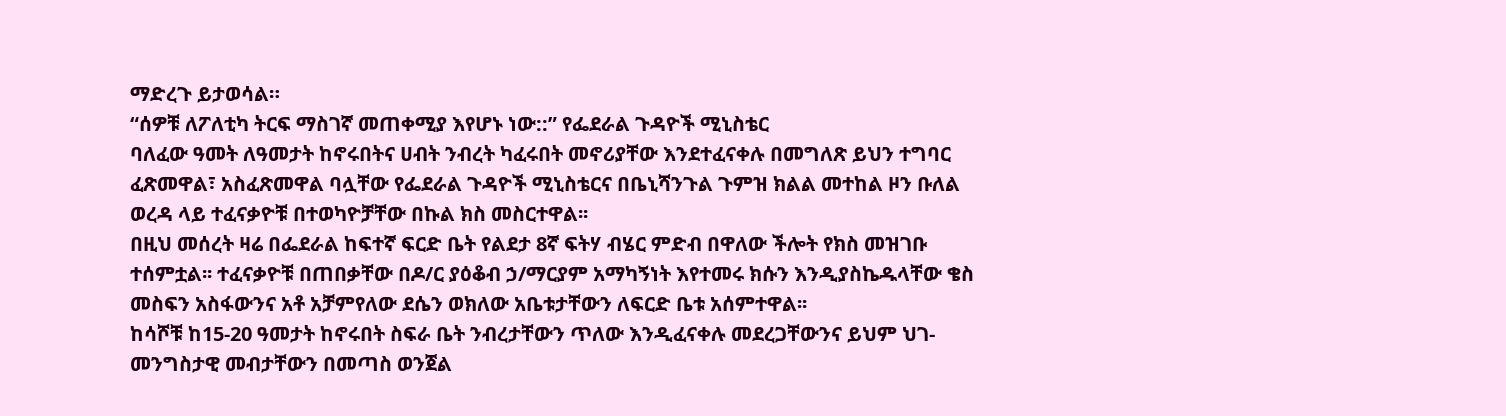ማድረጉ ይታወሳል።
“ሰዎቹ ለፖለቲካ ትርፍ ማስገኛ መጠቀሚያ እየሆኑ ነው::” የፌደራል ጉዳዮች ሚኒስቴር
ባለፈው ዓመት ለዓመታት ከኖሩበትና ሀብት ንብረት ካፈሩበት መኖሪያቸው እንደተፈናቀሉ በመግለጽ ይህን ተግባር ፈጽመዋል፣ አስፈጽመዋል ባሏቸው የፌደራል ጉዳዮች ሚኒስቴርና በቤኒሻንጉል ጉምዝ ክልል መተከል ዞን ቡለል ወረዳ ላይ ተፈናቃዮቹ በተወካዮቻቸው በኩል ክስ መስርተዋል፡፡
በዚህ መሰረት ዛሬ በፌደራል ከፍተኛ ፍርድ ቤት የልደታ 8ኛ ፍትሃ ብሄር ምድብ በዋለው ችሎት የክስ መዝገቡ ተሰምቷል፡፡ ተፈናቃዮቹ በጠበቃቸው በዶ/ር ያዕቆብ ኃ/ማርያም አማካኝነት እየተመሩ ክሱን እንዲያስኬዱላቸው ቄስ መስፍን አስፋውንና አቶ አቻምየለው ደሴን ወክለው አቤቱታቸውን ለፍርድ ቤቱ አሰምተዋል፡፡
ከሳሾቹ ከ15-20 ዓመታት ከኖሩበት ስፍራ ቤት ንብረታቸውን ጥለው እንዲፈናቀሉ መደረጋቸውንና ይህም ህገ-መንግስታዊ መብታቸውን በመጣስ ወንጀል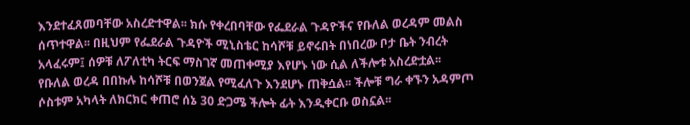እንደተፈጸመባቸው አስረድተዋል፡፡ ክሱ የቀረበባቸው የፌደራል ጉዳዮችና የቡለል ወረዳም መልስ ሰጥተዋል፡፡ በዚህም የፌደራል ጉዳዮች ሚኒስቴር ከሳሾቹ ይኖሩበት በነበረው ቦታ ቤት ንብረት አላፈሩም፤ ሰዎቹ ለፖለቲካ ትርፍ ማስገኛ መጠቀሚያ እየሆኑ ነው ሲል ለችሎቱ አስረድቷል፡፡
የቡለል ወረዳ በበኩሉ ከሳሾቹ በወንጀል የሚፈለጉ እንደሆኑ ጠቅሷል፡፡ ችሎቹ ግራ ቀኙን አዳምጦ ሶስቱም አካላት ለክርክር ቀጠሮ ሰኔ 30 ድጋሜ ችሎት ፊት እንዲቀርቡ ወስኗል፡፡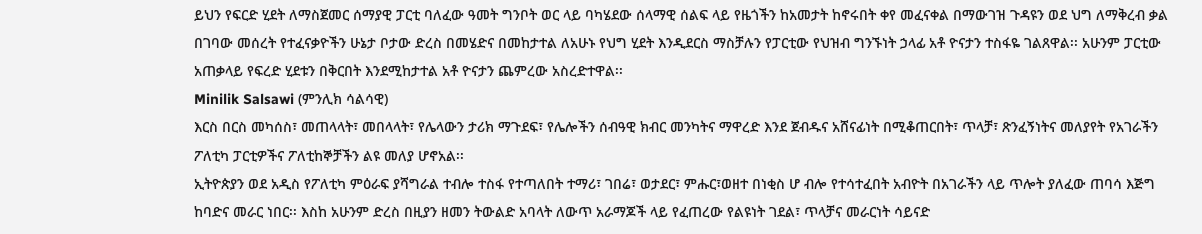ይህን የፍርድ ሂደት ለማስጀመር ሰማያዊ ፓርቲ ባለፈው ዓመት ግንቦት ወር ላይ ባካሄደው ሰላማዊ ሰልፍ ላይ የዜጎችን ከአመታት ከኖሩበት ቀየ መፈናቀል በማውገዝ ጉዳዩን ወደ ህግ ለማቅረብ ቃል በገባው መሰረት የተፈናቃዮችን ሁኔታ ቦታው ድረስ በመሄድና በመከታተል ለአሁኑ የህግ ሂደት እንዲደርስ ማስቻሉን የፓርቲው የህዝብ ግንኙነት ኃላፊ አቶ ዮናታን ተስፋዬ ገልጸዋል፡፡ አሁንም ፓርቲው አጠቃላይ የፍረድ ሂደቱን በቅርበት እንደሚከታተል አቶ ዮናታን ጨምረው አስረድተዋል፡፡
Minilik Salsawi (ምንሊክ ሳልሳዊ)
እርስ በርስ መካሰስ፣ መጠላላት፣ መበላላት፣ የሌላውን ታሪክ ማጉደፍ፣ የሌሎችን ሰብዓዊ ክብር መንካትና ማዋረድ እንደ ጀብዱና አሸናፊነት በሚቆጠርበት፣ ጥላቻ፣ ጽንፈኝነትና መለያየት የአገራችን ፖለቲካ ፓርቲዎችና ፖለቲከኞቻችን ልዩ መለያ ሆኖአል፡፡
ኢትዮጵያን ወደ አዲስ የፖለቲካ ምዕራፍ ያሻግራል ተብሎ ተስፋ የተጣለበት ተማሪ፣ ገበሬ፣ ወታደር፣ ምሑር፣ወዘተ በነቂስ ሆ ብሎ የተሳተፈበት አብዮት በአገራችን ላይ ጥሎት ያለፈው ጠባሳ እጅግ ከባድና መራር ነበር፡፡ እስከ አሁንም ድረስ በዚያን ዘመን ትውልድ አባላት ለውጥ አራማጆች ላይ የፈጠረው የልዩነት ገደል፣ ጥላቻና መራርነት ሳይናድ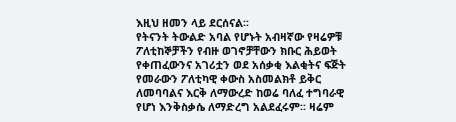እዚህ ዘመን ላይ ደርሰናል፡፡
የትናንት ትውልድ አባል የሆኑት አብዛኛው የዛሬዎቹ ፖለቲከኞቻችን የብዙ ወገኖቻቸውን ክቡር ሕይወት የቀጠፈውንና አገሪቷን ወደ አሰቃቂ እልቂትና ፍጅት የመራውን ፖለቲካዊ ቀውስ አስመልክቶ ይቅር ለመባባልና እርቅ ለማውረድ ከወሬ ባለፈ ተግባራዊ የሆነ እንቅስቃሴ ለማድረግ አልደፈሩም፡፡ ዛሬም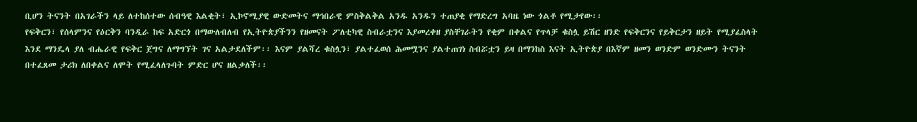ቢሆን ትናንት በአገራችን ላይ ለተከሰተው ሰብዓዊ እልቂት፣ ኢኮኖሚያዊ ውድመትና ማኅበራዊ ምስቅልቅል አንዱ አንዱን ተጠያቂ የማድረግ አባዜ ነው ጎልቶ የሚታየው፡፡
የፍቅርን፣ የሰላምንና የዕርቅን ባንዲራ ከፍ አድርጎ በማውለብለብ የኢትዮጵያችንን የዘመናት ፖለቲካዊ ስብራቷንና እያመረቀዘ ያስቸገራትን የቂም በቀልና የጥላቻ ቁስሏ ይሽር ዘንድ የፍቅርንና የይቅርታን ዘይት የሚያፈስላት እንደ ማንዴላ ያለ ብሔራዊ የፍቅር ጀግና ለማግኘት ገና አልታደለችም፡፡ እናም ያልሻረ ቁስሏን፣ ያልተፈወሰ ሕመሟንና ያልተጠገነ ስብሯቷን ይዛ በማንከስ እናት ኢትዮጵያ በእኛም ዘመን ወንድም ወንድሙን ትናንት በተፈጸመ ታሪክ ለበቀልና ለሞት የሚፈላለጉባት ምድር ሆና ዘልቃለች፡፡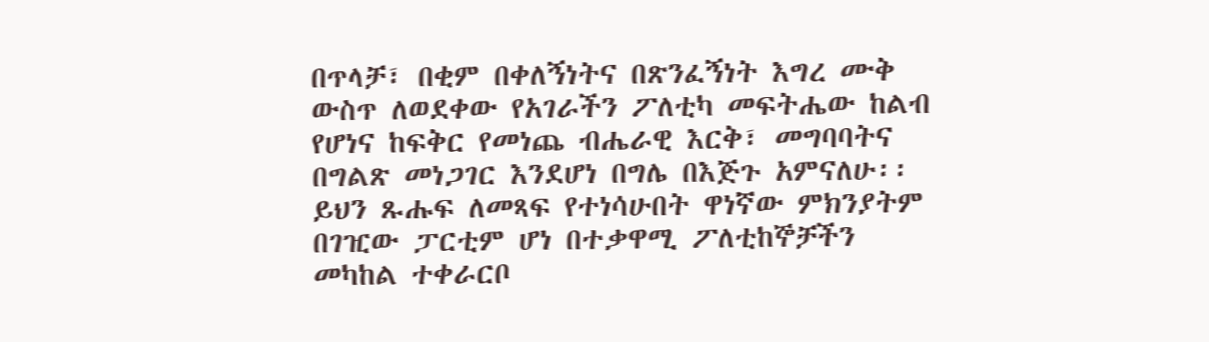በጥላቻ፣ በቂም በቀለኝነትና በጽንፈኝነት እግረ ሙቅ ውስጥ ለወደቀው የአገራችን ፖለቲካ መፍትሔው ከልብ የሆነና ከፍቅር የመነጨ ብሔራዊ እርቅ፣ መግባባትና በግልጽ መነጋገር እንደሆነ በግሌ በእጅጉ አምናለሁ፡፡ ይህን ጹሑፍ ለመጻፍ የተነሳሁበት ዋነኛው ምክንያትም በገዢው ፓርቲም ሆነ በተቃዋሚ ፖለቲከኞቻችን መካከል ተቀራርቦ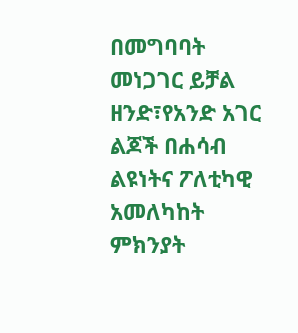በመግባባት መነጋገር ይቻል ዘንድ፣የአንድ አገር ልጆች በሐሳብ ልዩነትና ፖለቲካዊ አመለካከት ምክንያት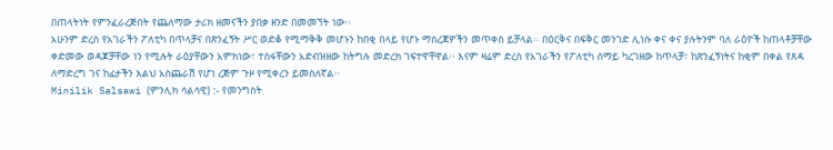በጠላትነት የምንፈራረጅበት የጨለማው ታሪክ ዘመናችን ያበቃ ዘንድ በመመኘት ነው፡፡
አሁንም ድረስ የአገራችን ፖለቲካ በጥላቻና በጽንፈኝት ሥር ወድቆ የሚማቅቅ መሆኑን ከበቂ በላይ የሆኑ ማሰረጃዎችን መጥቀስ ይቻላል፡፡ በዕርቅና በፍቅር መንገድ ሊነሱ ቀና ቀና ያሉትንም ባለ ራዕዮች ከጠላቶቻቸው ቀድመው ወዳጆቻቸው ነን የሚሉት ራዕያቸውን አምክነው፣ ተስፋቸውን አድብዝዘው ከትግሉ መድረክ ገፍተዋቸዋል፡፡ እናም ዛሬም ድረስ የአገራችን የፖለቲካ ሰማይ ካረገዘው ከጥላቻ፣ ከጽንፈኝነትና ከቂም በቀል የጸዳ ለማድረግ ገና ከፊታችን እልህ አስጨራሽ የሆነ ረጅም ጉዞ የሚቀረን ይመስለኛል፡፡
Minilik Salsawi (ምንሊክ ሳልሳዊ) :- የመንግስት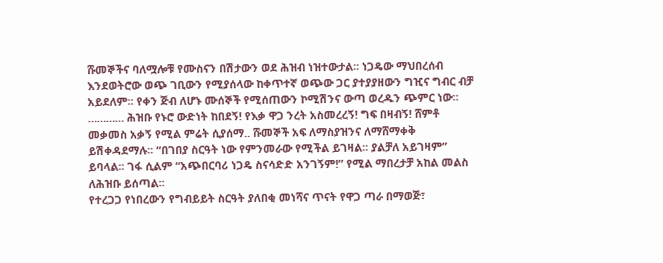ሹመኞችና ባለሟሎቹ የሙስናን በሽታውን ወደ ሕዝብ ነዝተውታል፡፡ ነጋዴው ማህበረሰብ እንደወትሮው ወጭ ገቢውን የሚያሰላው ከቀጥተኛ ወጭው ጋር ያተያያዘውን ግዢና ግብር ብቻ አይደለም፡፡ የቀን ጅብ ለሆኑ ሙሰኞች የሚሰጠውን ኮሚሽንና ውጣ ወረዱን ጭምር ነው። ………… ሕዝቡ የኑሮ ውድነት ከበደኝ! የእቃ ዋጋ ንረት አስመረረኝ! ግፍ በዛብኝ! ሸምቶ መቃመስ አቃኝ የሚል ምሬት ሲያሰማ.. ሹመኞች አፍ ለማስያዝንና ለማሸማቀቅ ይሽቀዳደማሉ፡፡ “በገበያ ስርዓት ነው የምንመራው የሚችል ይገዛል፡፡ ያልቻለ አይገዛም” ይባላል፡፡ ገፋ ሲልም “አጭበርባሪ ነጋዴ ስናሳድድ አንገኝም!” የሚል ማበረታቻ አከል መልስ ለሕዝቡ ይሰጣል፡፡
የተረጋጋ የነበረውን የግብይይት ስርዓት ያለበቂ መነሻና ጥናት የዋጋ ጣራ በማወጅ፣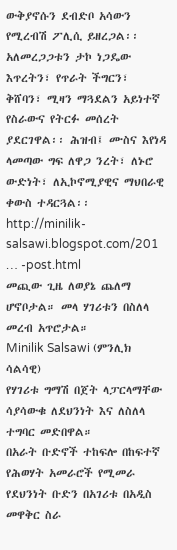ውቅያኖሱን ደብድቦ አሳውን የሚረብሽ ፖሊሲ ይዘረጋል፡፡ አለመረጋጋቱን ታኮ ነጋዴው እጥረትን፣ የጥራት ችግርን፣ ቅሸባን፣ ሚዛን ማጓደልን አይነተኛ የስራውና የትርፉ መሰረት ያደርገዋል፡፡ ሕዝብ፤ ሙስና እየነዳ ላመጣው ግፍ ለዋጋ ንረት፣ ለኑሮ ውድነት፣ ለኢኮኖሚያዊና ማህበራዊ ቀውስ ተዳርጓል፡፡
http://minilik-salsawi.blogspot.com/201 … -post.html
መጪው ጊዜ ለወያኔ ጨለማ ሆኖቦታል። መላ ሃገሪቱን በስለላ መረብ አጥሮታል።
Minilik Salsawi (ምንሊክ ሳልሳዊ)
የሃገሪቱ ግማሽ በጀት ላፓርላማቸው ሳያሳውቁ ለደህንነት እና ለስለላ ተግባር መድበዋል።
በአራት ቡድኖች ተከፍሎ በከፍተኛ የሕወሃት አመራሮች የሚመራ የደህንነት ቡድን በአገሪቱ በአዲስ መዋቅር ስራ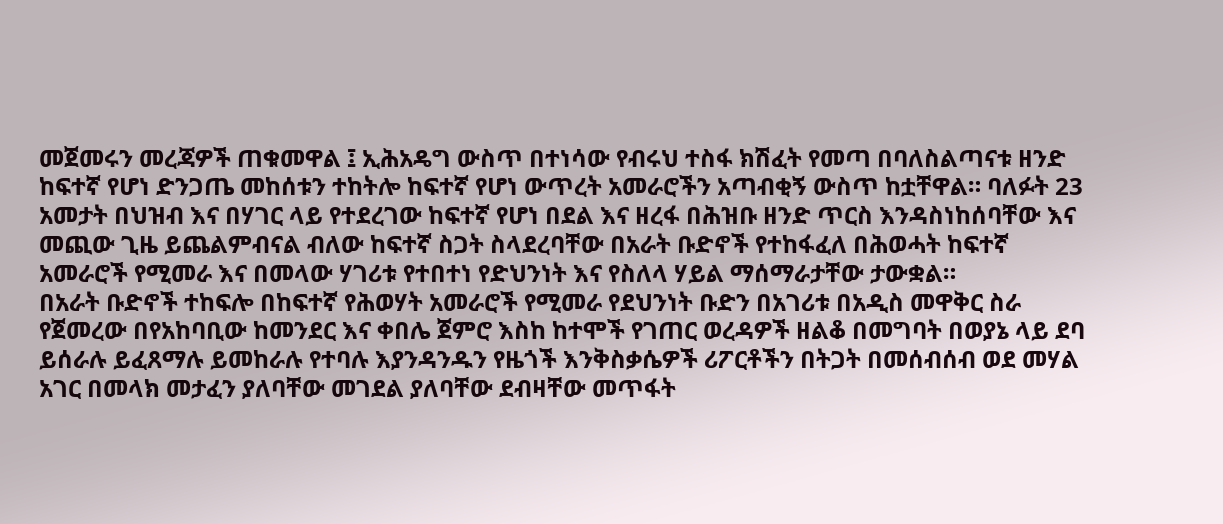መጀመሩን መረጃዎች ጠቁመዋል ፤ ኢሕአዴግ ውስጥ በተነሳው የብሩህ ተስፋ ክሽፈት የመጣ በባለስልጣናቱ ዘንድ ከፍተኛ የሆነ ድንጋጤ መከሰቱን ተከትሎ ከፍተኛ የሆነ ውጥረት አመራሮችን አጣብቂኝ ውስጥ ከቷቸዋል። ባለፉት 23 አመታት በህዝብ እና በሃገር ላይ የተደረገው ከፍተኛ የሆነ በደል እና ዘረፋ በሕዝቡ ዘንድ ጥርስ እንዳስነከሰባቸው እና መጪው ጊዜ ይጨልምብናል ብለው ከፍተኛ ስጋት ስላደረባቸው በአራት ቡድኖች የተከፋፈለ በሕወሓት ከፍተኛ አመራሮች የሚመራ እና በመላው ሃገሪቱ የተበተነ የድህንነት እና የስለላ ሃይል ማሰማራታቸው ታውቋል።
በአራት ቡድኖች ተከፍሎ በከፍተኛ የሕወሃት አመራሮች የሚመራ የደህንነት ቡድን በአገሪቱ በአዲስ መዋቅር ስራ የጀመረው በየአከባቢው ከመንደር እና ቀበሌ ጀምሮ እስከ ከተሞች የገጠር ወረዳዎች ዘልቆ በመግባት በወያኔ ላይ ደባ ይሰራሉ ይፈጸማሉ ይመከራሉ የተባሉ እያንዳንዱን የዜጎች እንቅስቃሴዎች ሪፖርቶችን በትጋት በመሰብሰብ ወደ መሃል አገር በመላክ መታፈን ያለባቸው መገደል ያለባቸው ደብዛቸው መጥፋት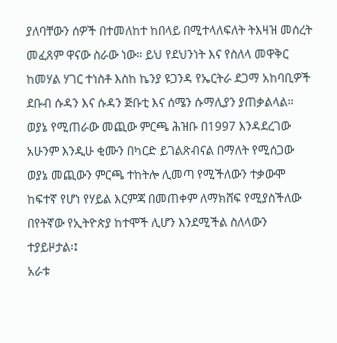ያለባቸውን ሰዎች በተመለከተ ከበላይ በሚተላለፍለት ትእዛዝ መሰረት መፈጸም ዋናው ስራው ነው። ይህ የደህንነት እና የስለላ መዋቅር ከመሃል ሃገር ተነስቶ እስከ ኬንያ ዩጋንዳ የኤርትራ ደጋማ አከባቢዎች ደቡብ ሱዳን እና ሱዳን ጅቡቲ እና ሰሜን ሱማሊያን ያጠቃልላል።
ወያኔ የሚጠራው መጪው ምርጫ ሕዝቡ በ1997 እንዳደረገው አሁንም እንዲሁ ቂሙን በካርድ ይገልጽብናል በማለት የሚሰጋው ወያኔ መጪውን ምርጫ ተከትሎ ሊመጣ የሚችለውን ተቃውሞ ከፍተኛ የሆነ የሃይል እርምጃ በመጠቀም ለማክሸፍ የሚያስችለው በየትኛው የኢትዮጵያ ከተሞች ሊሆን እንደሚችል ስለላውን ተያይዞታል፡፤
አራቱ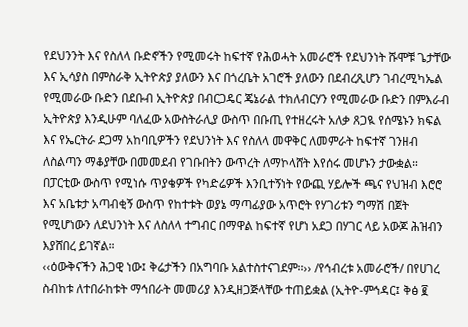የደህንንት እና የስለላ ቡድኖችን የሚመሩት ከፍተኛ የሕወሓት አመራሮች የደህንነት ሹሞቹ ጌታቸው እና ኢሳያስ በምስራቅ ኢትዮጵያ ያለውን እና በጎረቤት አገሮች ያለውን በደብረጺሆን ገብረሚካኤል የሚመራው ቡድን በደቡብ ኢትዮጵያ በብርጋዴር ጄኔራል ተክለብርሃን የሚመራው ቡድን በምእራብ ኢትዮጵያ እንዲሁም ባለፈው አውስትራሊያ ውስጥ በቡጢ የተዘረሩት አለቃ ጸጋዪ የሰሜኑን ክፍል እና የኤርትራ ደጋማ አከባቢዎችን የደህንነት እና የስለላ መዋቅር ለመምራት ከፍተኛ ገንዘብ ለስልጣን ማቆያቸው በመመደብ የገቡበትን ውጥረት ለማኮላሸት እየሰሩ መሆኑን ታውቋል።
በፓርቲው ውስጥ የሚነሱ ጥያቄዎች የካድሬዎች እንቢተኝነት የውጪ ሃይሎች ጫና የህዝብ እሮሮ እና አቤቱታ አጣብቂኝ ውስጥ የከተቱት ወያኔ ማጣፊያው አጥሮት የሃገሪቱን ግማሽ በጀት የሚሆነውን ለደህንነት እና ለስለላ ተግብር በማዋል ከፍተኛ የሆነ አደጋ በሃገር ላይ አውጆ ሕዝብን እያሸበረ ይገኛል።
‹‹ዕውቅናችን ሕጋዊ ነው፤ ቅሬታችን በአግባቡ አልተስተናገደም፡፡›› /የኅብረቱ አመራሮች/ በየሀገረ ስብከቱ ለተበራከቱት ማኅበራት መመሪያ እንዲዘጋጅላቸው ተጠይቋል (ኢትዮ-ምኅዳር፤ ቅፅ ፪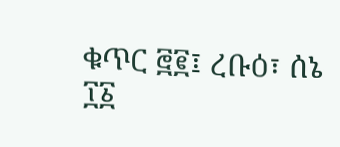ቁጥር ፸፪፤ ረቡዕ፣ ሰኔ ፲፩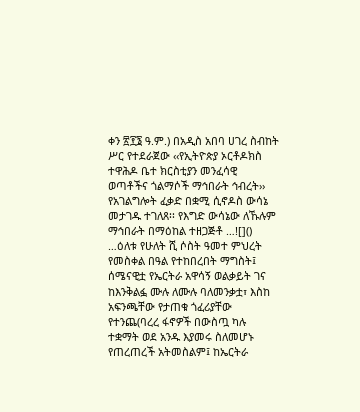ቀን ፳፻፮ ዓ.ም.) በአዲስ አበባ ሀገረ ስብከት ሥር የተደራጀው ‹‹የኢትዮጵያ ኦርቶዶክስ ተዋሕዶ ቤተ ክርስቲያን መንፈሳዊ ወጣቶችና ጎልማሶች ማኅበራት ኅብረት›› የአገልግሎት ፈቃድ በቋሚ ሲኖዶስ ውሳኔ መታገዱ ተገለጸ፡፡ የእግድ ውሳኔው ለኹሉም ማኅበራት በማዕከል ተዘጋጅቶ …![]()
…ዕለቱ የሁለት ሺ ሶስት ዓመተ ምህረት የመስቀል በዓል የተከበረበት ማግስት፤ ሰሜናዊቷ የኤርትራ አዋሳኝ ወልቃይት ገና ከእንቅልፏ ሙሉ ለሙሉ ባለመንቃቷ፣ እስከ አፍንጫቸው የታጠቁ ጎፈሪያቸው የተንጨ(ባረረ ፋኖዎች በውስጧ ካሉ ተቋማት ወደ አንዱ እያመሩ ስለመሆኑ የጠረጠረች አትመስልም፤ ከኤርትራ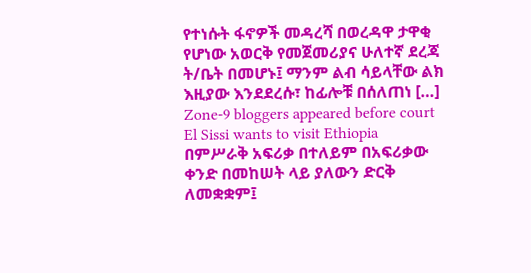የተነሱት ፋኖዎች መዳረሻ በወረዳዋ ታዋቂ የሆነው አወርቅ የመጀመሪያና ሁለተኛ ደረጃ ት/ቤት በመሆኑ፤ ማንም ልብ ሳይላቸው ልክ እዚያው እንደደረሱ፣ ከፊሎቹ በሰለጠነ […]
Zone-9 bloggers appeared before court
El Sissi wants to visit Ethiopia
በምሥራቅ አፍሪቃ በተለይም በአፍሪቃው ቀንድ በመከሠት ላይ ያለውን ድርቅ ለመቋቋም፤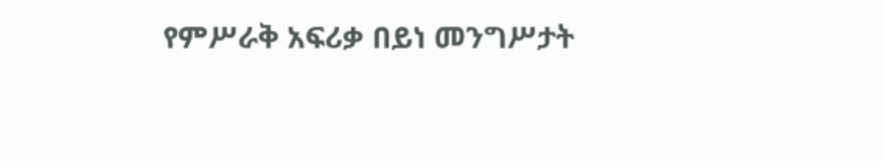የምሥራቅ አፍሪቃ በይነ መንግሥታት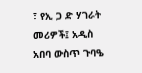፣ የኢ ጋ ድ ሃገራት መሪዎች፤ አዲስ አበባ ውስጥ ጉባዔ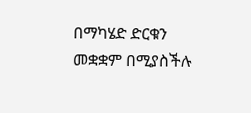በማካሄድ ድርቁን መቋቋም በሚያስችሉ